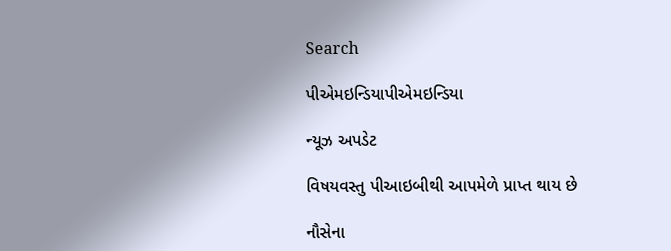Search

પીએમઇન્ડિયાપીએમઇન્ડિયા

ન્યૂઝ અપડેટ

વિષયવસ્તુ પીઆઇબીથી આપમેળે પ્રાપ્ત થાય છે

નૌસેના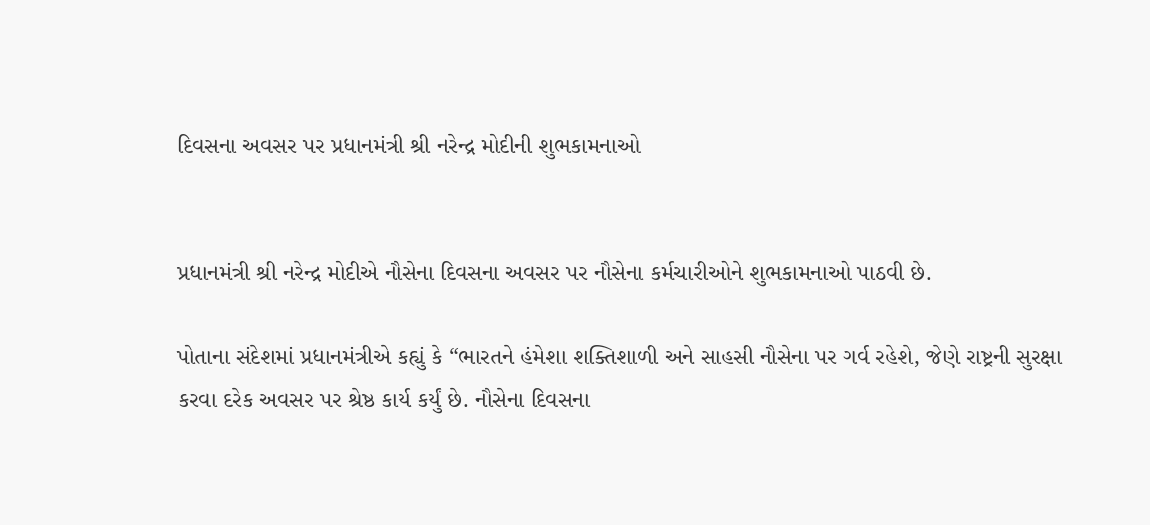દિવસના અવસર પર પ્રધાનમંત્રી શ્રી નરેન્દ્ર મોદીની શુભકામનાઓ


પ્રધાનમંત્રી શ્રી નરેન્દ્ર મોદીએ નૌસેના દિવસના અવસર પર નૌસેના કર્મચારીઓને શુભકામનાઓ પાઠવી છે.

પોતાના સંદેશમાં પ્રધાનમંત્રીએ કહ્યું કે “ભારતને હંમેશા શક્તિશાળી અને સાહસી નૌસેના પર ગર્વ રહેશે, જેણે રાષ્ટ્રની સુરક્ષા કરવા દરેક અવસર પર શ્રેષ્ઠ કાર્ય કર્યું છે. નૌસેના દિવસના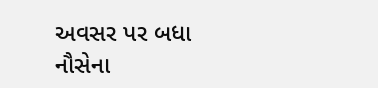અવસર પર બધા નૌસેના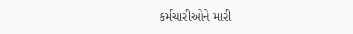કર્મચારીઓને મારી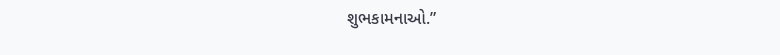શુભકામનાઓ.”